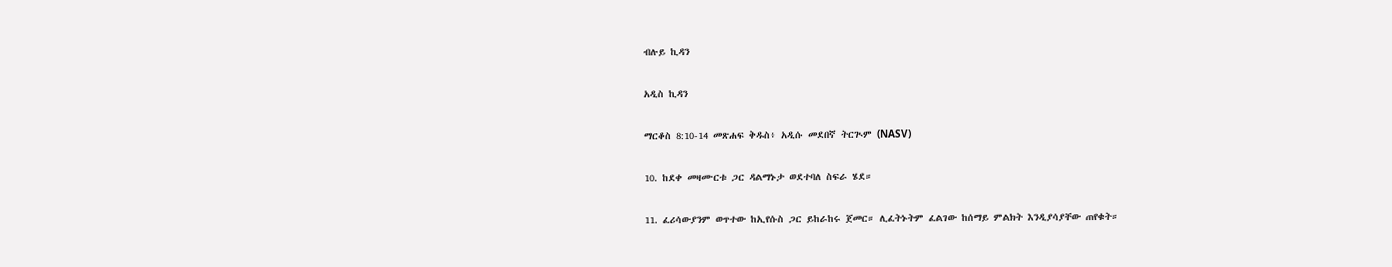ብሉይ ኪዳን

አዲስ ኪዳን

ማርቆስ 8:10-14 መጽሐፍ ቅዱስ፥ አዲሱ መደበኛ ትርጒም (NASV)

10. ከደቀ መዛሙርቱ ጋር ዳልማኑታ ወደተባለ ስፍራ ሄደ።

11. ፈሪሳውያንም ወጥተው ከኢየሱስ ጋር ይከራከሩ ጀመር። ሊፈትኑትም ፈልገው ከሰማይ ምልክት እንዲያሳያቸው ጠየቁት።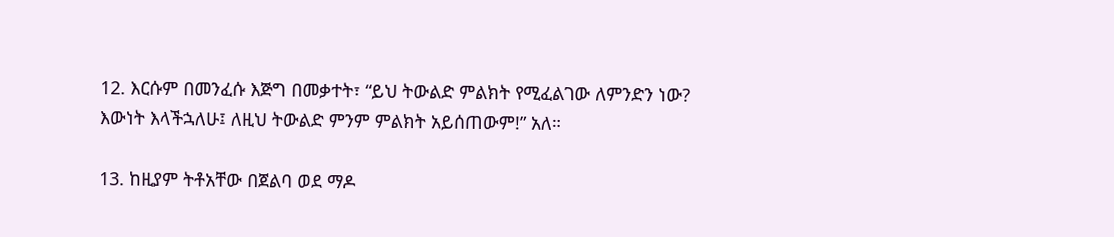12. እርሱም በመንፈሱ እጅግ በመቃተት፣ “ይህ ትውልድ ምልክት የሚፈልገው ለምንድን ነው? እውነት እላችኋለሁ፤ ለዚህ ትውልድ ምንም ምልክት አይሰጠውም!” አለ።

13. ከዚያም ትቶአቸው በጀልባ ወደ ማዶ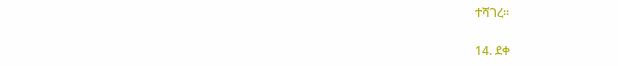ተሻገረ።

14. ደቀ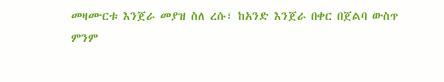መዛሙርቱ እንጀራ መያዝ ስለ ረሱ፣ ከአንድ እንጀራ በቀር በጀልባ ውስጥ ምንም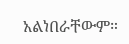አልነበራቸውም።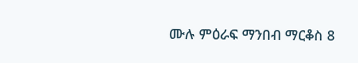ሙሉ ምዕራፍ ማንበብ ማርቆስ 8